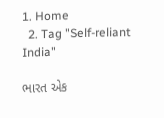1. Home
  2. Tag "Self-reliant India"

ભારત એક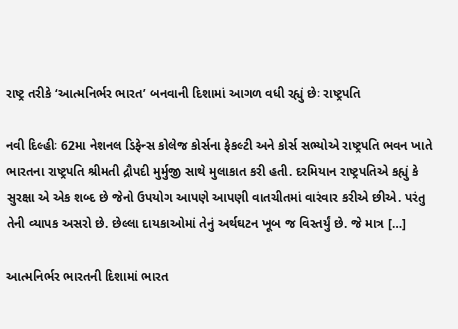રાષ્ટ્ર તરીકે ‘આત્મનિર્ભર ભારત’ બનવાની દિશામાં આગળ વધી રહ્યું છેઃ રાષ્ટ્રપતિ

નવી દિલ્હીઃ 62મા નેશનલ ડિફેન્સ કોલેજ કોર્સના ફેકલ્ટી અને કોર્સ સભ્યોએ રાષ્ટ્રપતિ ભવન ખાતે ભારતના રાષ્ટ્રપતિ શ્રીમતી દ્રૌપદી મુર્મુજી સાથે મુલાકાત કરી હતી. દરમિયાન રાષ્ટ્રપતિએ કહ્યું કે સુરક્ષા એ એક શબ્દ છે જેનો ઉપયોગ આપણે આપણી વાતચીતમાં વારંવાર કરીએ છીએ. પરંતુ તેની વ્યાપક અસરો છે. છેલ્લા દાયકાઓમાં તેનું અર્થઘટન ખૂબ જ વિસ્તર્યું છે. જે માત્ર […]

આત્મનિર્ભર ભારતની દિશામાં ભારત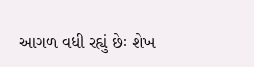આગળ વધી રહ્યું છેઃ શેખ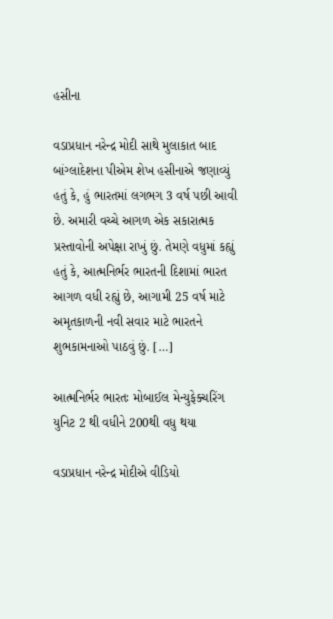હસીના

વડાપ્રધાન નરેન્દ્ર મોદી સાથે મુલાકાત બાદ બાંગ્લાદેશના પીએમ શેખ હસીનાએ જણાવ્યું હતું કે, હું ભારતમાં લગભગ 3 વર્ષ પછી આવી છે. અમારી વચ્ચે આગળ એક સકારાત્મક પ્રસ્તાવોની અપેક્ષા રાખું છું. તેમણે વધુમાં કહ્યું હતું કે, આત્મનિર્ભર ભારતની દિશામાં ભારત આગળ વધી રહ્યું છે, આગામી 25 વર્ષ માટે અમૃતકાળની નવી સવાર માટે ભારતને શુભકામનાઓ પાઠવું છું. […]

આત્મનિર્ભર ભારતઃ મોબાઈલ મેન્યુફેક્ચરિંગ યુનિટ 2 થી વધીને 200થી વધુ થયા

વડાપ્રધાન નરેન્દ્ર મોદીએ વીડિયો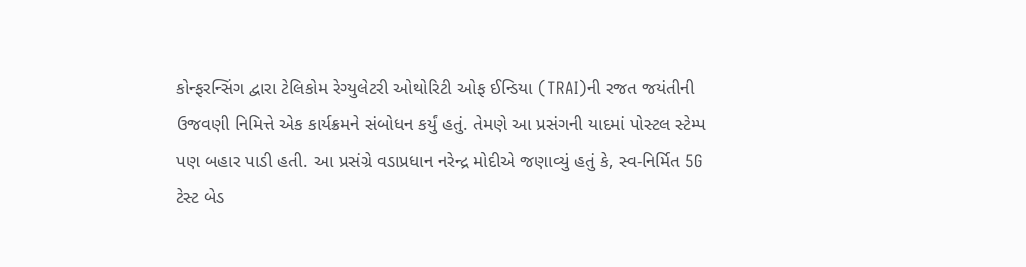કોન્ફરન્સિંગ દ્વારા ટેલિકોમ રેગ્યુલેટરી ઓથોરિટી ઓફ ઈન્ડિયા (TRAI)ની રજત જયંતીની ઉજવણી નિમિત્તે એક કાર્યક્રમને સંબોધન કર્યું હતું. તેમણે આ પ્રસંગની યાદમાં પોસ્ટલ સ્ટેમ્પ પણ બહાર પાડી હતી. આ પ્રસંગ્રે વડાપ્રધાન નરેન્દ્ર મોદીએ જણાવ્યું હતું કે, સ્વ-નિર્મિત 5G ટેસ્ટ બેડ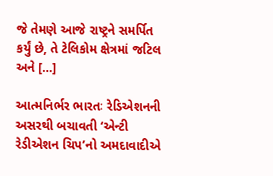જે તેમણે આજે રાષ્ટ્રને સમર્પિત કર્યું છે, તે ટેલિકોમ ક્ષેત્રમાં જટિલ અને […]

આત્મનિર્ભર ભારતઃ રેડિએશનની અસરથી બચાવતી ‘એન્ટી રેડીએશન ચિપ’નો અમદાવાદીએ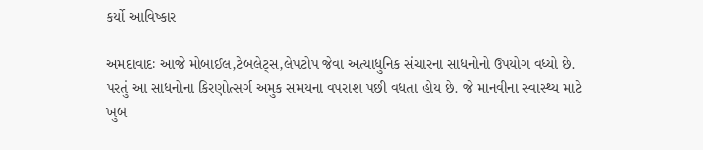કર્યો આવિષ્કાર

અમદાવાદઃ આજે મોબાઈલ,ટેબલેટ્સ,લેપટોપ જેવા અત્યાધુનિક સંચારના સાધનોનો ઉપયોગ વધ્યો છે. પરતું આ સાધનોના કિરણોત્સર્ગ અમુક સમયના વપરાશ પછી વધતા હોય છે. જે માનવીના સ્વાસ્થ્ય માટે ખુબ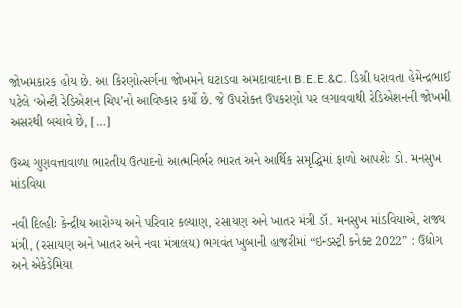જોખમકારક હોય છે. આ કિરણોત્સર્ગના જોખમને ઘટાડવા અમદાવાદના B.E.E.&C. ડિગ્રી ધરાવતા હેમેન્દ્રભાઈ પટેલે ‘એન્ટી રેડિએશન ચિપ’નો આવિષ્કાર કર્યો છે. જે ઉપરોક્ત ઉપકરણો પર લગાવવાથી રેડિએશનની જોખમી અસરથી બચાવે છે, […]

ઉચ્ચ ગુણવત્તાવાળા ભારતીય ઉત્પાદનો આત્મનિર્ભર ભારત અને આર્થિક સમૃદ્ધિમાં ફાળો આપશેઃ ડો. મનસુખ માંડવિયા

નવી દિલ્હીઃ કેન્દ્રીય આરોગ્ય અને પરિવાર કલ્યાણ, રસાયણ અને ખાતર મંત્રી ડૉ. મનસુખ માંડવિયાએ, રાજ્ય મંત્રી, (રસાયણ અને ખાતર અને નવા મંત્રાલય) ભગવંત ખુબાની હાજરીમાં “ઇન્ડસ્ટ્રી કનેક્ટ 2022” : ઉદ્યોગ અને એકેડેમિયા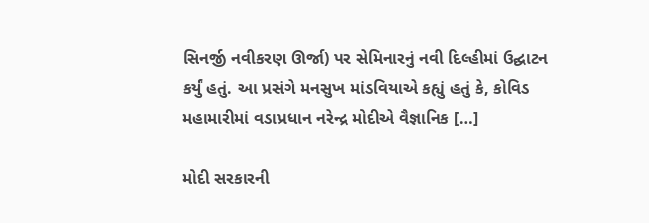સિનર્જી નવીકરણ ઊર્જા) પર સેમિનારનું નવી દિલ્હીમાં ઉદ્ઘાટન કર્યું હતું. આ પ્રસંગે મનસુખ માંડવિયાએ કહ્યું હતું કે, કોવિડ મહામારીમાં વડાપ્રધાન નરેન્દ્ર મોદીએ વૈજ્ઞાનિક […]

મોદી સરકારની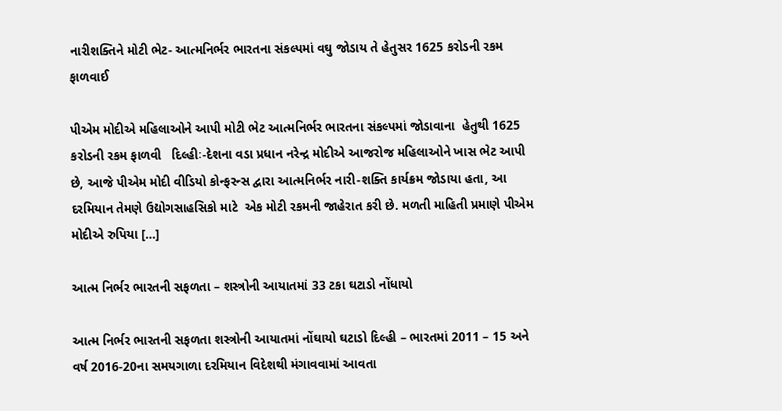નારીશક્તિને મોટી ભેટ- આત્મનિર્ભર ભારતના સંકલ્પમાં વઘુ જોડાય તે હેતુસર 1625 કરોડની રકમ ફાળવાઈ

પીએમ મોદીએ મહિલાઓને આપી મોટી ભેટ આત્મનિર્ભર ભારતના સંકલ્પમાં જોડાવાના  હેતુથી 1625 કરોડની રકમ ફાળવી   દિલ્હીઃ-દેશના વડા પ્રધાન નરેન્દ્ર મોદીએ આજરોજ મહિલાઓને ખાસ ભેટ આપી છે, આજે પીએમ મોદી વીડિયો કોન્ફરન્સ દ્વારા આત્મનિર્ભર નારી-શક્તિ કાર્યક્રમ જોડાયા હતા, આ દરમિયાન તેમણે ઉદ્યોગસાહસિકો માટે  એક મોટી રકમની જાહેરાત કરી છે. મળતી માહિતી પ્રમાણે પીએમ મોદીએ રુપિયા […]

આત્મ નિર્ભર ભારતની સફળતા – શસ્ત્રોની આયાતમાં 33 ટકા ઘટાડો નોંધાયો

આત્મ નિર્ભર ભારતની સફળતા શસ્ત્રોની આયાતમાં નોંઘાયો ઘટાડો દિલ્હી – ભારતમાં 2011 – 15 અને વર્ષ 2016-20ના સમયગાળા દરમિયાન વિદેશથી મંગાવવામાં આવતા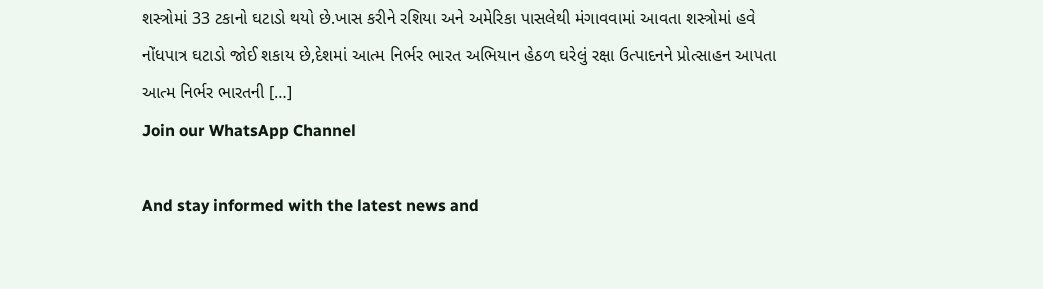શસ્ત્રોમાં 33 ટકાનો ઘટાડો થયો છે.ખાસ કરીને રશિયા અને અમેરિકા પાસલેથી મંગાવવામાં આવતા શસ્ત્રોમાં હવે નોંધપાત્ર ઘટાડો જોઈ શકાય છે,દેશમાં આત્મ નિર્ભર ભારત અભિયાન હેઠળ ઘરેલું રક્ષા ઉત્પાદનને પ્રોત્સાહન આપતા આત્મ નિર્ભર ભારતની […]
Join our WhatsApp Channel

And stay informed with the latest news and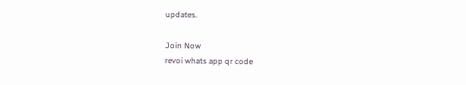updates.

Join Now
revoi whats app qr code